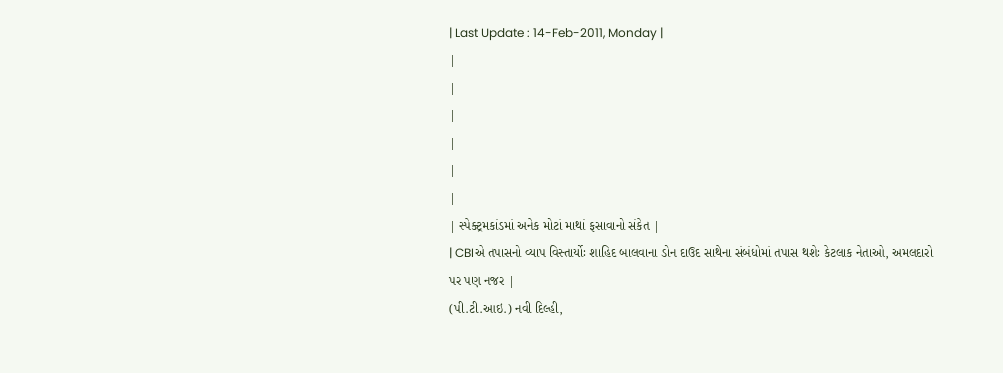| Last Update : 14-Feb-2011, Monday |
|
|
|
|
|
|
| સ્પેક્ટ્રમકાંડમાં અનેક મોટાં માથાં ફસાવાનો સંકેત |
| CBIએ તપાસનો વ્યાપ વિસ્તાર્યોઃ શાહિદ બાલવાના ડોન દાઉદ સાથેના સંબંધોમાં તપાસ થશેઃ કેટલાક નેતાઓ, અમલદારો પર પણ નજર |
(પી.ટી.આઇ.) નવી દિલ્હી,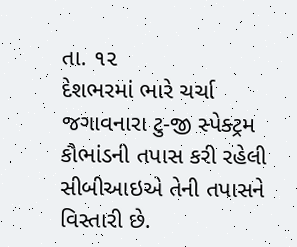તા. ૧૨
દેશભરમાં ભારે ચર્ચા જગાવનારા ટુ-જી સ્પેક્ટ્રમ કૌભાંડની તપાસ કરી રહેલી સીબીઆઇએ તેની તપાસને વિસ્તારી છે.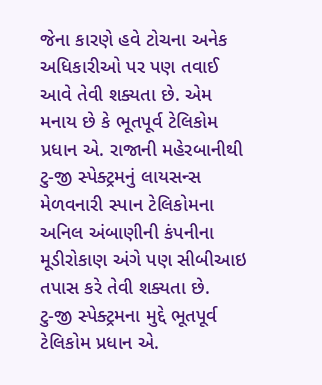જેના કારણે હવે ટોચના અનેક અધિકારીઓ પર પણ તવાઈ આવે તેવી શક્યતા છે. એમ મનાય છે કે ભૂતપૂર્વ ટેલિકોમ પ્રધાન એ. રાજાની મહેરબાનીથી ટુ-જી સ્પેક્ટ્રમનું લાયસન્સ મેળવનારી સ્પાન ટેલિકોમના અનિલ અંબાણીની કંપનીના મૂડીરોકાણ અંગે પણ સીબીઆઇ તપાસ કરે તેવી શક્યતા છે.
ટુ-જી સ્પેક્ટ્રમના મુદ્દે ભૂતપૂર્વ ટેલિકોમ પ્રધાન એ.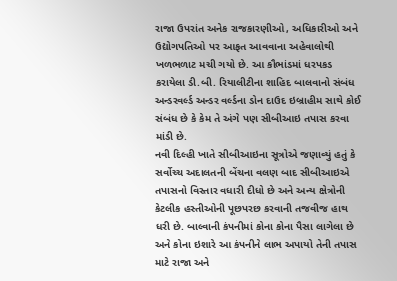રાજા ઉપરાંત અનેક રાજકારણીઓ, અધિકારીઓ અને ઉદ્યોગપતિઓ પર આફત આવવાના અહેવાલોથી ખળભળાટ મચી ગયો છે. આ કૌભાંડમાં ધરપકડ કરાયેલા ડી.બી. રિયાલીટીના શાહિદ બાલવાનો સંબંધ અન્ડરવર્લ્ડ અન્ડર વર્લ્ડના ડોન દાઉદ ઇબ્રાહીમ સાથે કોઈ સંબંધ છે કે કેમ તે અંગે પણ સીબીઆઇ તપાસ કરવા માંડી છે.
નવી દિલ્હી ખાતે સીબીઆઇના સૂત્રોએ જણાવ્યું હતું કે સર્વોચ્ચ અદાલતની બેંચના વલણ બાદ સીબીઆઇએ તપાસનો વિસ્તાર વધારી દીધો છે અને અન્ય ક્ષેત્રોની કેટલીક હસ્તીઓની પૂછપરછ કરવાની તજવીજ હાથ ધરી છે. બાલ્વાની કંપનીમાં કોના કોના પૈસા લાગેલા છે અને કોના ઇશારે આ કંપનીને લાભ અપાયો તેની તપાસ માટે રાજા અને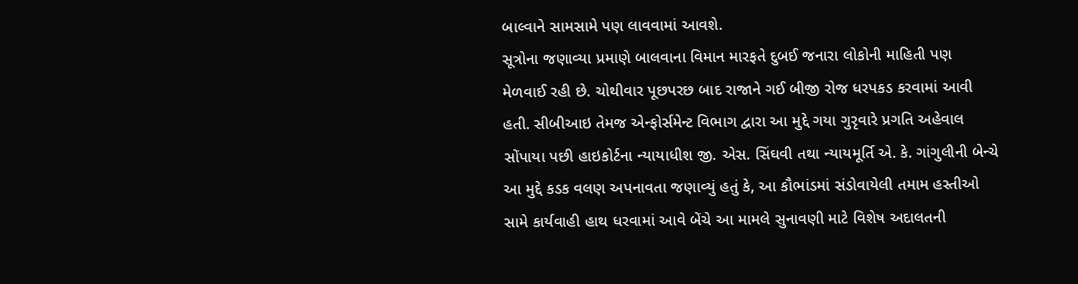બાલ્વાને સામસામે પણ લાવવામાં આવશે.
સૂત્રોના જણાવ્યા પ્રમાણે બાલવાના વિમાન મારફતે દુબઈ જનારા લોકોની માહિતી પણ મેળવાઈ રહી છે. ચોથીવાર પૂછપરછ બાદ રાજાને ગઈ બીજી રોજ ધરપકડ કરવામાં આવી હતી. સીબીઆઇ તેમજ એન્ફોર્સમેન્ટ વિભાગ દ્વારા આ મુદ્દે ગયા ગુરૃવારે પ્રગતિ અહેવાલ સોંપાયા પછી હાઇકોર્ટના ન્યાયાધીશ જી. એસ. સિંઘવી તથા ન્યાયમૂર્તિ એ. કે. ગાંગુલીની બેન્ચે આ મુદ્દે કડક વલણ અપનાવતા જણાવ્યું હતું કે, આ કૌભાંડમાં સંડોવાયેલી તમામ હસ્તીઓ સામે કાર્યવાહી હાથ ધરવામાં આવે બેંચે આ મામલે સુનાવણી માટે વિશેષ અદાલતની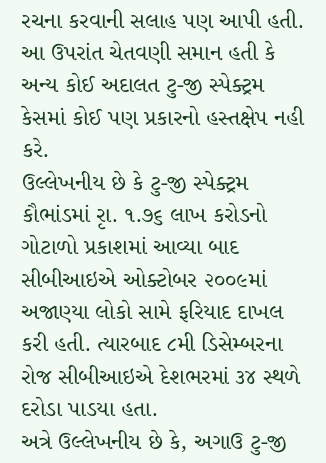રચના કરવાની સલાહ પણ આપી હતી. આ ઉપરાંત ચેતવણી સમાન હતી કે અન્ય કોઈ અદાલત ટુ-જી સ્પેક્ટ્રમ કેસમાં કોઈ પણ પ્રકારનો હસ્તક્ષેપ નહી કરે.
ઉલ્લેખનીય છે કે ટુ-જી સ્પેક્ટ્રમ કૌભાંડમાં રૃા. ૧.૭૬ લાખ કરોડનો ગોટાળો પ્રકાશમાં આવ્યા બાદ સીબીઆઇએ ઓક્ટોબર ૨૦૦૯માં અજાણ્યા લોકો સામે ફરિયાદ દાખલ કરી હતી. ત્યારબાદ ૮મી ડિસેમ્બરના રોજ સીબીઆઇએ દેશભરમાં ૩૪ સ્થળે દરોડા પાડયા હતા.
અત્રે ઉલ્લેખનીય છે કે, અગાઉ ટુ-જી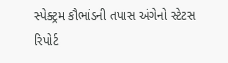સ્પેક્ટ્રમ કૌભાંડની તપાસ અંગેનો સ્ટેટસ રિપોર્ટ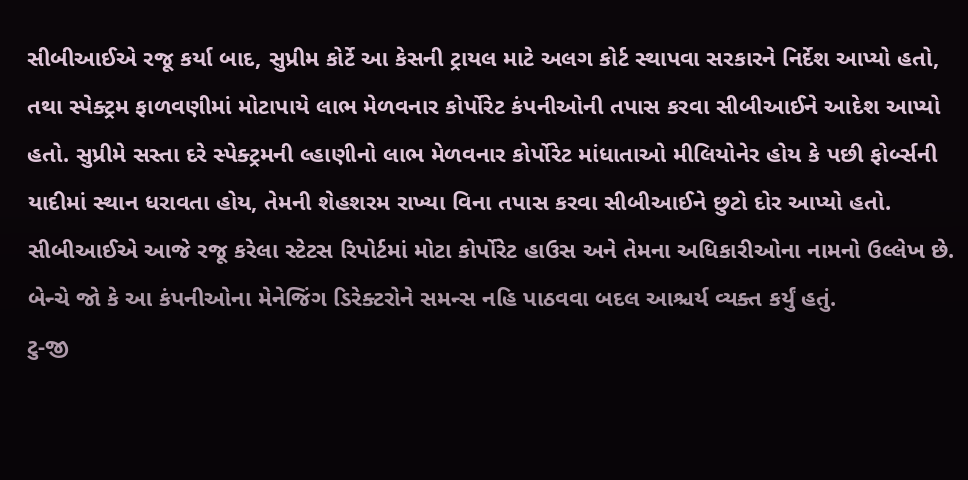સીબીઆઈએ રજૂ કર્યા બાદ, સુપ્રીમ કોર્ટે આ કેસની ટ્રાયલ માટે અલગ કોર્ટ સ્થાપવા સરકારને નિર્દેશ આપ્યો હતો, તથા સ્પેક્ટ્રમ ફાળવણીમાં મોટાપાયે લાભ મેળવનાર કોર્પોરેટ કંપનીઓની તપાસ કરવા સીબીઆઈને આદેશ આપ્યો હતો. સુપ્રીમે સસ્તા દરે સ્પેક્ટ્રમની લ્હાણીનો લાભ મેળવનાર કોર્પોરેટ માંધાતાઓ મીલિયોનેર હોય કે પછી ફોર્બ્સની યાદીમાં સ્થાન ધરાવતા હોય, તેમની શેહશરમ રાખ્યા વિના તપાસ કરવા સીબીઆઈને છુટો દોર આપ્યો હતો. સીબીઆઈએ આજે રજૂ કરેલા સ્ટેટસ રિપોર્ટમાં મોટા કોર્પોરેટ હાઉસ અને તેમના અધિકારીઓના નામનો ઉલ્લેખ છે. બેન્ચે જો કે આ કંપનીઓના મેનેજિંગ ડિરેક્ટરોને સમન્સ નહિ પાઠવવા બદલ આશ્ચર્ય વ્યક્ત કર્યું હતું.
ટુ-જી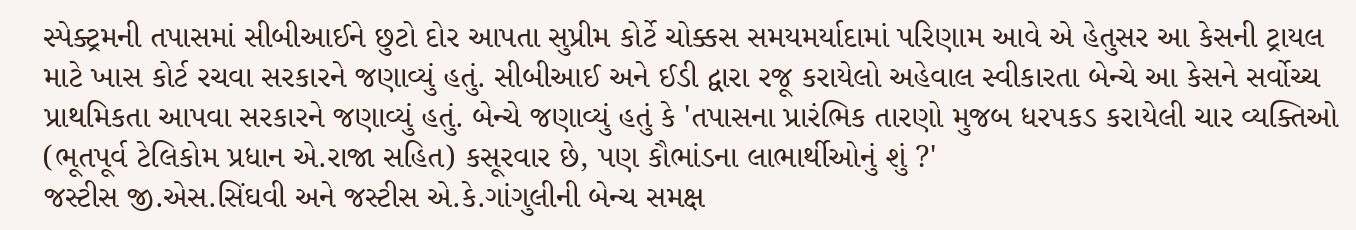સ્પેક્ટ્રમની તપાસમાં સીબીઆઈને છુટો દોર આપતા સુપ્રીમ કોર્ટે ચોક્કસ સમયમર્યાદામાં પરિણામ આવે એ હેતુસર આ કેસની ટ્રાયલ માટે ખાસ કોર્ટ રચવા સરકારને જણાવ્યું હતું. સીબીઆઈ અને ઈડી દ્વારા રજૂ કરાયેલો અહેવાલ સ્વીકારતા બેન્ચે આ કેસને સર્વોચ્ચ પ્રાથમિકતા આપવા સરકારને જણાવ્યું હતું. બેન્ચે જણાવ્યું હતું કે 'તપાસના પ્રારંભિક તારણો મુજબ ધરપકડ કરાયેલી ચાર વ્યક્તિઓ (ભૂતપૂર્વ ટેલિકોમ પ્રધાન એ.રાજા સહિત) કસૂરવાર છે, પણ કૌભાંડના લાભાર્થીઓનું શું ?'
જસ્ટીસ જી.એસ.સિંઘવી અને જસ્ટીસ એ.કે.ગાંગુલીની બેન્ચ સમક્ષ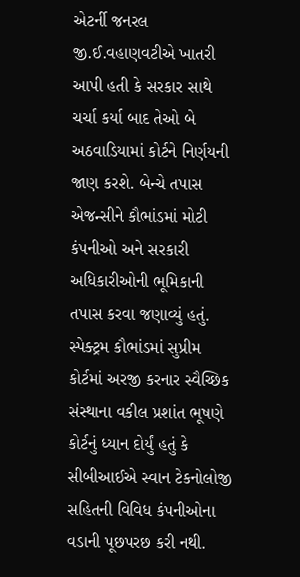એટર્ની જનરલ જી.ઈ.વહાણવટીએ ખાતરી આપી હતી કે સરકાર સાથે ચર્ચા કર્યા બાદ તેઓ બે અઠવાડિયામાં કોર્ટને નિર્ણયની જાણ કરશે. બેન્ચે તપાસ એજન્સીને કૌભાંડમાં મોટી કંપનીઓ અને સરકારી અધિકારીઓની ભૂમિકાની તપાસ કરવા જણાવ્યું હતું. સ્પેક્ટ્રમ કૌભાંડમાં સુપ્રીમ કોર્ટમાં અરજી કરનાર સ્વૈચ્છિક સંસ્થાના વકીલ પ્રશાંત ભૂષણે કોર્ટનું ધ્યાન દોર્યું હતું કે સીબીઆઈએ સ્વાન ટેકનોલોજી સહિતની વિવિધ કંપનીઓના વડાની પૂછપરછ કરી નથી.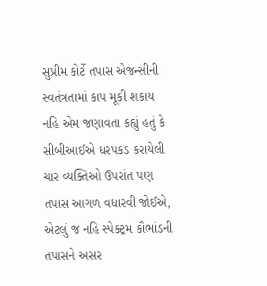સુપ્રીમ કોર્ટે તપાસ એજન્સીની સ્વતંત્રતામાં કાપ મૂકી શકાય નહિ એમ જણાવતા કહ્યું હતું કે સીબીઆઈએ ધરપકડ કરાયેલી ચાર વ્યક્તિઓ ઉપરાંત પણ તપાસ આગળ વધારવી જોઈએ, એટલું જ નહિ સ્પેક્ટ્રમ કૌભાંડની તપાસને અસર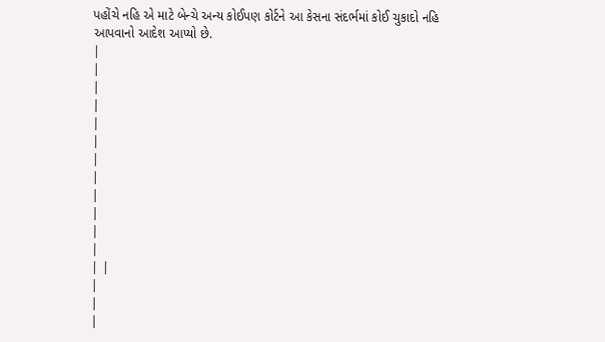પહોંચે નહિ એ માટે બેન્ચે અન્ય કોઈપણ કોર્ટને આ કેસના સંદર્ભમાં કોઈ ચુકાદો નહિ આપવાનો આદેશ આપ્યો છે.
|
|
|
|
|
|
|
|
|
|
|
|
| |
|
|
|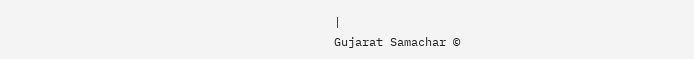|
Gujarat Samachar ©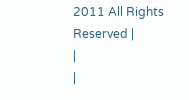2011 All Rights Reserved |
|
|